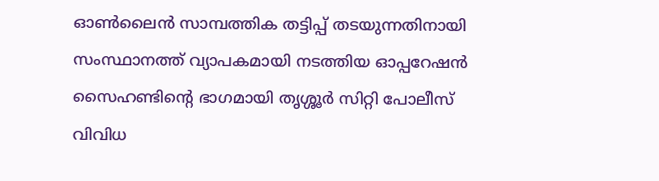ഓൺലൈൻ സാമ്പത്തിക തട്ടിപ്പ് തടയുന്നതിനായി സംസ്ഥാനത്ത് വ്യാപകമായി നടത്തിയ ഓപ്പറേഷൻ സൈഹണ്ടിൻ്റെ ഭാഗമായി തൃശ്ശൂർ സിറ്റി പോലീസ് വിവിധ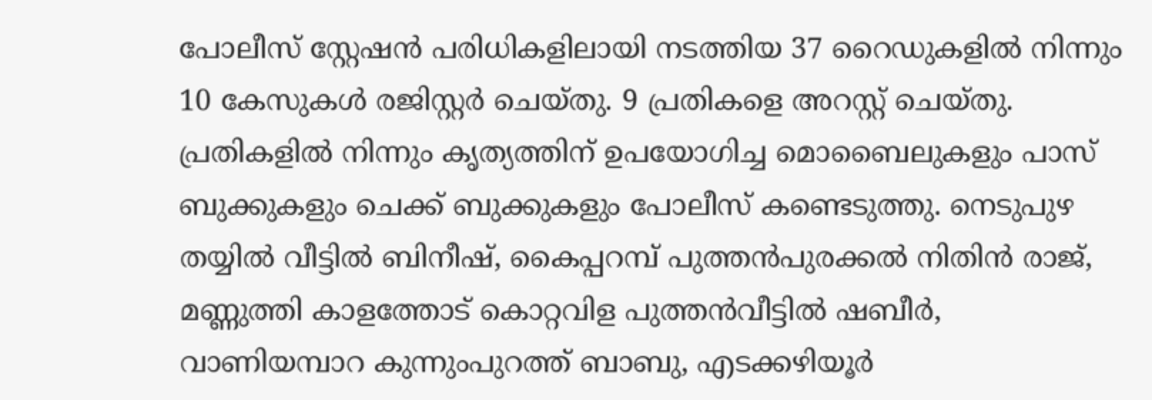പോലീസ് സ്റ്റേഷൻ പരിധികളിലായി നടത്തിയ 37 റൈഡുകളിൽ നിന്നും 10 കേസുകൾ രജിസ്റ്റർ ചെയ്തു. 9 പ്രതികളെ അറസ്റ്റ് ചെയ്തു. പ്രതികളിൽ നിന്നും കൃത്യത്തിന് ഉപയോഗിച്ച മൊബൈലുകളും പാസ് ബുക്കുകളും ചെക്ക് ബുക്കുകളും പോലീസ് കണ്ടെടുത്തു. നെടുപുഴ തയ്യിൽ വീട്ടിൽ ബിനീഷ്, കൈപ്പറമ്പ് പുത്തൻപുരക്കൽ നിതിൻ രാജ്, മണ്ണുത്തി കാളത്തോട് കൊറ്റവിള പുത്തൻവീട്ടിൽ ഷബീർ, വാണിയമ്പാറ കുന്നുംപുറത്ത് ബാബു, എടക്കഴിയൂർ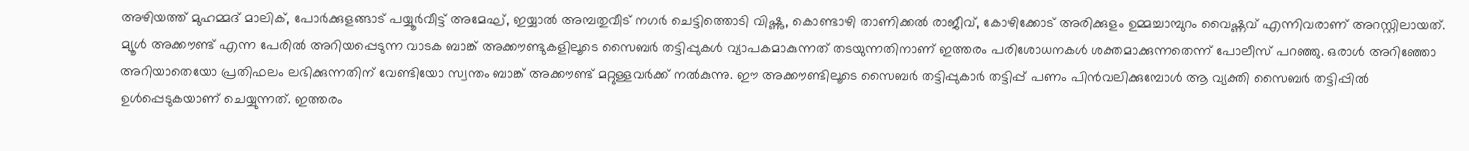അഴിയത്ത് മുഹമ്മദ് മാലിക്, പോർക്കുളങ്ങാട് പയ്യൂർവീട്ട് അമേഘ്, ഇയ്യാൽ അമ്പതുവീട് നഗർ ചെട്ടിത്തൊടി വിഷ്ണു, കൊണ്ടാഴി താണിക്കൽ രാജീവ്, കോഴിക്കോട് അരിക്കുളം ഉമ്മച്ചാമ്പുറം വൈഷ്ണവ് എന്നിവരാണ് അറസ്റ്റിലായത്. മ്യൂൾ അക്കൗണ്ട് എന്ന പേരിൽ അറിയപ്പെടുന്ന വാടക ബാങ്ക് അക്കൗണ്ടുകളിലൂടെ സൈബർ തട്ടിപ്പുകൾ വ്യാപകമാകുന്നത് തടയുന്നതിനാണ് ഇത്തരം പരിശോധനകൾ ശക്തമാക്കുന്നതെന്ന് പോലീസ് പറഞ്ഞു. ഒരാൾ അറിഞ്ഞോ അറിയാതെയോ പ്രതിഫലം ലഭിക്കുന്നതിന് വേണ്ടിയോ സ്വന്തം ബാങ്ക് അക്കൗണ്ട് മറ്റുള്ളവർക്ക് നൽകുന്നു. ഈ അക്കൗണ്ടിലൂടെ സൈബർ തട്ടിപ്പുകാർ തട്ടിപ്പ് പണം പിൻവലിക്കുമ്പോൾ ആ വ്യക്തി സൈബർ തട്ടിപ്പിൽ ഉൾപ്പെടുകയാണ് ചെയ്യുന്നത്. ഇത്തരം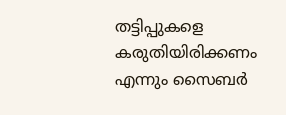തട്ടിപ്പുകളെ കരുതിയിരിക്കണം എന്നും സൈബർ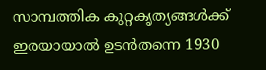സാമ്പത്തിക കുറ്റകൃത്യങ്ങൾക്ക് ഇരയായാൽ ഉടൻതന്നെ 1930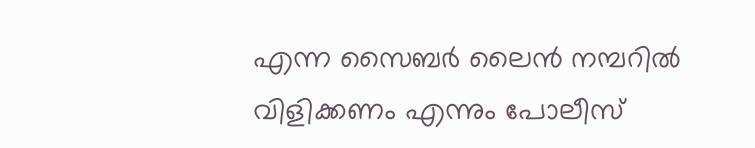എന്ന സൈബർ ലൈൻ നമ്പറിൽ വിളിക്കണം എന്നും പോലീസ്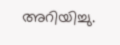അറിയിച്ചു.